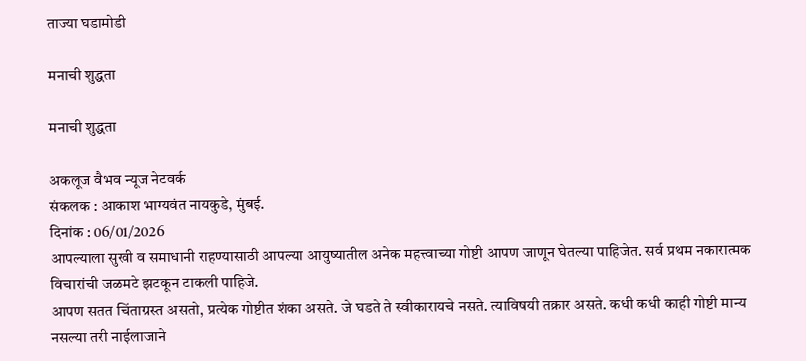ताज्या घडामोडी

मनाची शुद्धता

मनाची शुद्धता

अकलूज वैभव न्यूज नेटवर्क
संकलक : आकाश भाग्यवंत नायकुडे, मुंबई.
दिनांक : 06/01/2026
आपल्याला सुखी व समाधानी राहण्यासाठी आपल्या आयुष्यातील अनेक महत्त्वाच्या गोष्टी आपण जाणून घेतल्या पाहिजेत. सर्व प्रथम नकारात्मक विचारांची जळमटे झटकून टाकली पाहिजे.
आपण सतत चिंताग्रस्त असतो, प्रत्येक गोष्टीत शंका असते. जे घडते ते स्वीकारायचे नसते. त्याविषयी तक्रार असते. कधी कधी काही गोष्टी मान्य नसल्या तरी नाईलाजाने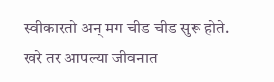स्वीकारतो अन् मग चीड चीड सुरू होते.
खरे तर आपल्या जीवनात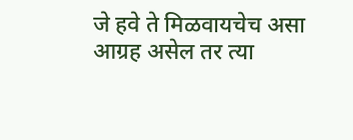जे हवे ते मिळवायचेच असा आग्रह असेल तर त्या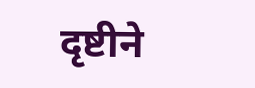दृष्टीने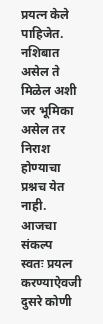प्रयत्न केले पाहिजेत. नशिबात असेल ते मिळेल अशी जर भूमिका असेल तर निराश होण्याचा प्रश्नच येत नाही.
आजचा संकल्प
स्वतः प्रयत्न करण्याऐवजी दुसरे कोणी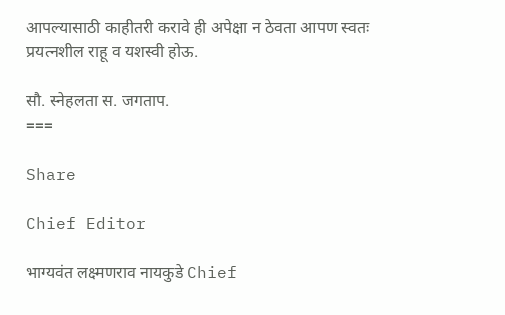आपल्यासाठी काहीतरी करावे ही अपेक्षा न ठेवता आपण स्वतः प्रयत्नशील राहू व यशस्वी होऊ.

सौ. स्नेहलता स. जगताप.
===

Share

Chief Editor

भाग्यवंत लक्ष्मणराव नायकुडे Chief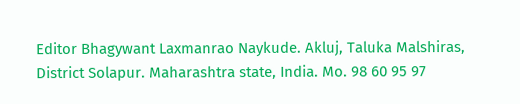Editor Bhagywant Laxmanrao Naykude. Akluj, Taluka Malshiras, District Solapur. Maharashtra state, India. Mo. 98 60 95 97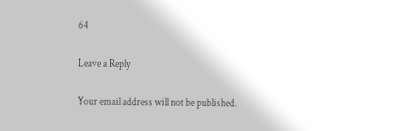64

Leave a Reply

Your email address will not be published.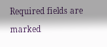Required fields are marked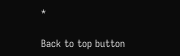*

Back to top button